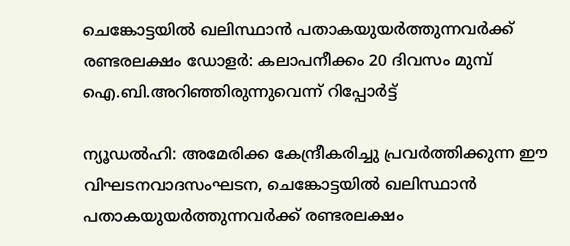ചെങ്കോട്ടയില്‍ ഖലിസ്ഥാന്‍ പതാകയുയര്‍ത്തുന്നവര്‍ക്ക് രണ്ടരലക്ഷം ഡോളര്‍: കലാപനീക്കം 20 ദിവസം മുമ്പ് ഐ.ബി.അറിഞ്ഞിരുന്നുവെന്ന് റിപ്പോര്‍ട്ട്

ന്യൂഡല്‍ഹി: അമേരിക്ക കേന്ദ്രീകരിച്ചു പ്രവര്‍ത്തിക്കുന്ന ഈ വിഘടനവാദസംഘടന, ചെങ്കോട്ടയില്‍ ഖലിസ്ഥാന്‍ പതാകയുയര്‍ത്തുന്നവര്‍ക്ക് രണ്ടരലക്ഷം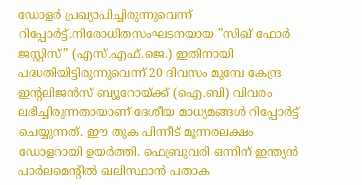ഡോളര്‍ പ്രഖ്യാപിച്ചിരുന്നുവെന്ന് റിപ്പോര്‍ട്ട്.നിരോധിതസംഘടനയായ ”സിഖ് ഫോര്‍ ജസ്റ്റിസ്” (എസ്.എഫ്.ജെ.) ഇതിനായി പദ്ധതിയിട്ടിരുന്നുവെന്ന് 20 ദിവസം മുമ്പേ കേന്ദ്ര ഇന്റലിജന്‍സ് ബ്യൂറോയ്ക്ക് (ഐ.ബി) വിവരം ലഭിച്ചിരുന്നതായാണ് ദേശീയ മാധ്യമങ്ങള്‍ റിപ്പോര്‍ട്ട് ചെയ്യുന്നത്. ഈ തുക പിന്നീട് മൂന്നരലക്ഷം ഡോളറായി ഉയര്‍ത്തി. ഫെബ്രുവരി ഒന്നിന് ഇന്ത്യന്‍ പാര്‍ലമെന്റില്‍ ഖലിസ്ഥാന്‍ പതാക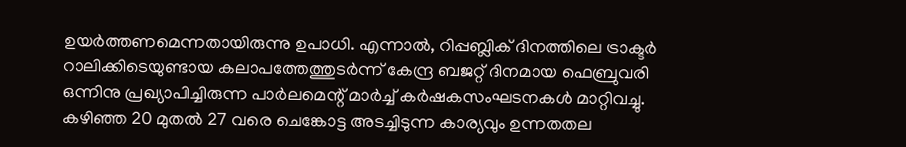ഉയര്‍ത്തണമെന്നതായിരുന്നു ഉപാധി. എന്നാല്‍, റിപ്പബ്ലിക് ദിനത്തിലെ ട്രാക്ടര്‍ റാലിക്കിടെയുണ്ടായ കലാപത്തേത്തുടര്‍ന്ന് കേന്ദ്ര ബജറ്റ് ദിനമായ ഫെബ്രുവരി ഒന്നിനു പ്രഖ്യാപിച്ചിരുന്ന പാര്‍ലമെന്റ് മാര്‍ച്ച് കര്‍ഷകസംഘടനകള്‍ മാറ്റിവച്ചു. കഴിഞ്ഞ 20 മുതല്‍ 27 വരെ ചെങ്കോട്ട അടച്ചിടുന്ന കാര്യവും ഉന്നതതല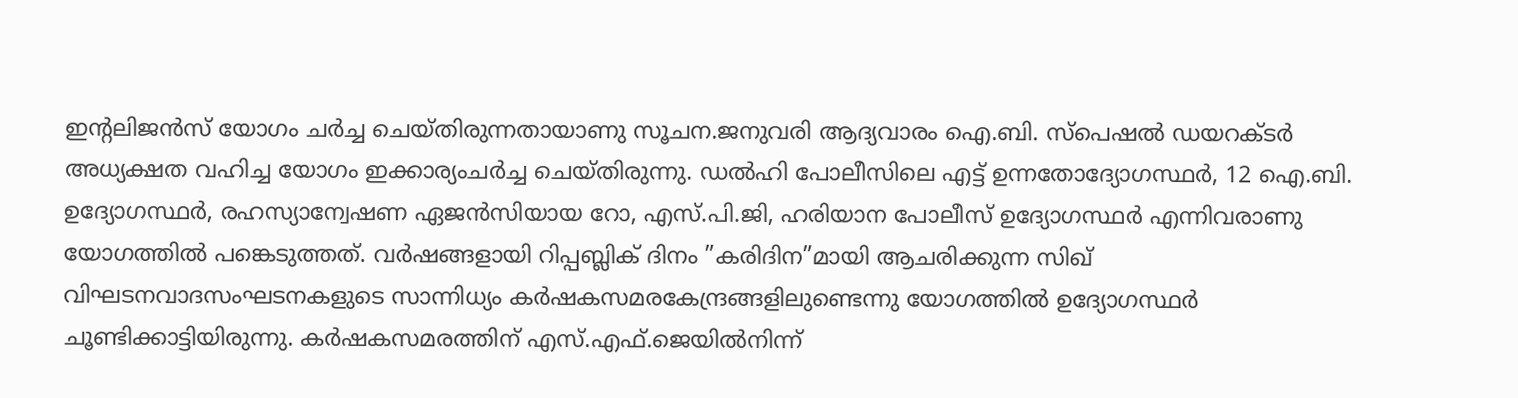ഇന്റലിജന്‍സ് യോഗം ചര്‍ച്ച ചെയ്തിരുന്നതായാണു സൂചന.ജനുവരി ആദ്യവാരം ഐ.ബി. സ്പെഷല്‍ ഡയറക്ടര്‍ അധ്യക്ഷത വഹിച്ച യോഗം ഇക്കാര്യംചര്‍ച്ച ചെയ്തിരുന്നു. ഡല്‍ഹി പോലീസിലെ എട്ട് ഉന്നതോദ്യോഗസ്ഥര്‍, 12 ഐ.ബി. ഉദ്യോഗസ്ഥര്‍, രഹസ്യാന്വേഷണ ഏജന്‍സിയായ റോ, എസ്.പി.ജി, ഹരിയാന പോലീസ് ഉദ്യോഗസ്ഥര്‍ എന്നിവരാണു യോഗത്തില്‍ പങ്കെടുത്തത്. വര്‍ഷങ്ങളായി റിപ്പബ്ലിക് ദിനം ”കരിദിന”മായി ആചരിക്കുന്ന സിഖ് വിഘടനവാദസംഘടനകളുടെ സാന്നിധ്യം കര്‍ഷകസമരകേന്ദ്രങ്ങളിലുണ്ടെന്നു യോഗത്തില്‍ ഉദ്യോഗസ്ഥര്‍ ചൂണ്ടിക്കാട്ടിയിരുന്നു. കര്‍ഷകസമരത്തിന് എസ്.എഫ്.ജെയില്‍നിന്ന്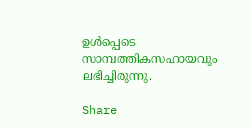ഉള്‍പ്പെടെ സാമ്പത്തികസഹായവും ലഭിച്ചിരുന്നു.

Share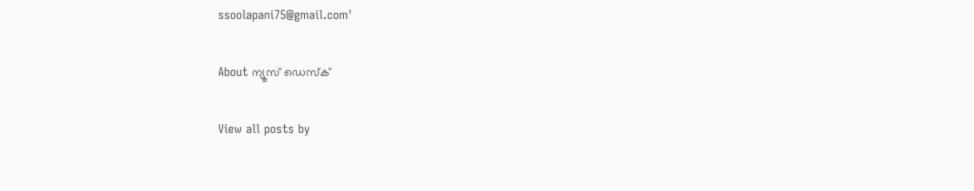ssoolapani75@gmail.com'

About ന്യൂസ് ഡെസ്ക്

View all posts by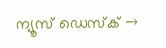ന്യൂസ് ഡെസ്ക് →